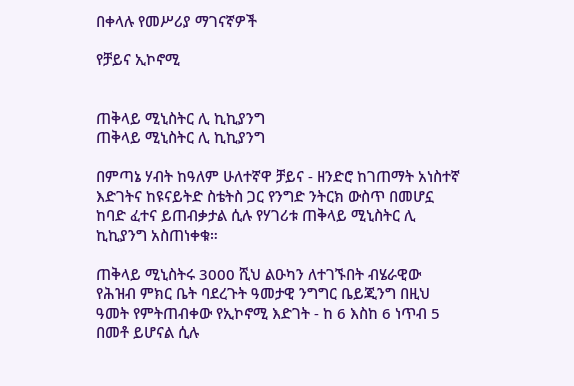በቀላሉ የመሥሪያ ማገናኛዎች

የቻይና ኢኮኖሚ


ጠቅላይ ሚኒስትር ሊ ኪኪያንግ
ጠቅላይ ሚኒስትር ሊ ኪኪያንግ

በምጣኔ ሃብት ከዓለም ሁለተኛዋ ቻይና - ዘንድሮ ከገጠማት አነስተኛ እድገትና ከዩናይትድ ስቴትስ ጋር የንግድ ንትርክ ውስጥ በመሆኗ ከባድ ፈተና ይጠብቃታል ሲሉ የሃገሪቱ ጠቅላይ ሚኒስትር ሊ ኪኪያንግ አስጠነቀቁ።

ጠቅላይ ሚኒስትሩ 3000 ሺህ ልዑካን ለተገኙበት ብሄራዊው የሕዝብ ምክር ቤት ባደረጉት ዓመታዊ ንግግር ቤይጂንግ በዚህ ዓመት የምትጠብቀው የኢኮኖሚ እድገት - ከ 6 እስከ 6 ነጥብ 5 በመቶ ይሆናል ሲሉ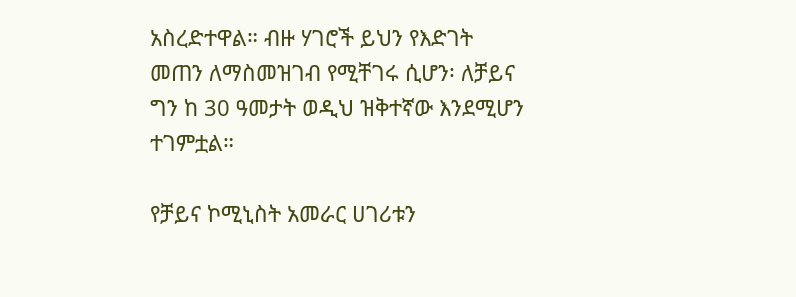አስረድተዋል። ብዙ ሃገሮች ይህን የእድገት መጠን ለማስመዝገብ የሚቸገሩ ሲሆን፡ ለቻይና ግን ከ 30 ዓመታት ወዲህ ዝቅተኛው እንደሚሆን ተገምቷል።

የቻይና ኮሚኒስት አመራር ሀገሪቱን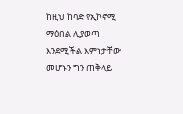ከዚህ ከባድ የኢኮኖሚ ማዕበል ሊያወጣ እንደሚችል እምነታቸው መሆኑን ግን ጠቅላይ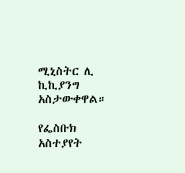ሚኒስትር ሊ ኪኪያንግ አስታውቀዋል።

የፌስቡክ አስተያየት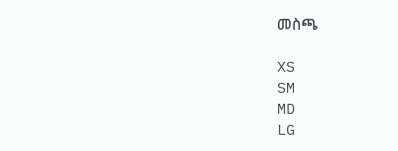መስጫ

XS
SM
MD
LG